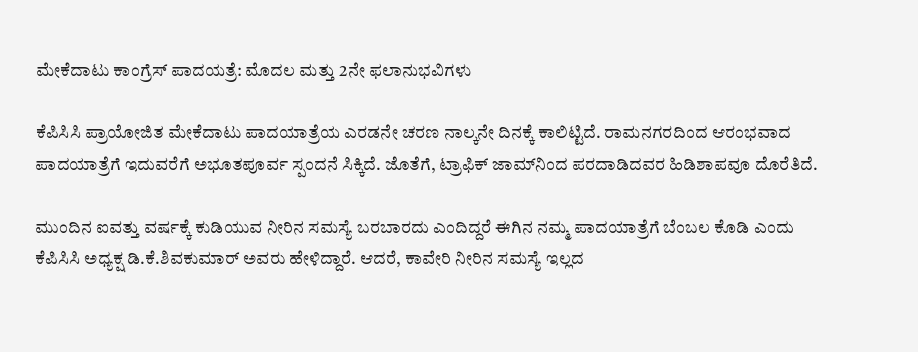ಮೇಕೆದಾಟು ಕಾಂಗ್ರೆಸ್ ಪಾದಯತ್ರೆ: ಮೊದಲ ಮತ್ತು 2ನೇ ಫಲಾನುಭವಿಗಳು

ಕೆಪಿಸಿಸಿ ಪ್ರಾಯೋಜಿತ ಮೇಕೆದಾಟು ಪಾದಯಾತ್ರೆಯ ಎರಡನೇ ಚರಣ ನಾಲ್ಕನೇ ದಿನಕ್ಕೆ ಕಾಲಿಟ್ಟಿದೆ. ರಾಮನಗರದಿಂದ ಆರಂಭವಾದ ಪಾದಯಾತ್ರೆಗೆ ಇದುವರೆಗೆ ಅಭೂತಪೂರ್ವ ಸ್ಪಂದನೆ ಸಿಕ್ಕಿದೆ. ಜೊತೆಗೆ, ಟ್ರಾಫಿಕ್ ಜಾಮ್‌ನಿಂದ ಪರದಾಡಿದವರ ಹಿಡಿಶಾಪವೂ ದೊರೆತಿದೆ.

ಮುಂದಿನ ಐವತ್ತು ವರ್ಷಕ್ಕೆ ಕುಡಿಯುವ ನೀರಿನ ಸಮಸ್ಯೆ ಬರಬಾರದು ಎಂದಿದ್ದರೆ ಈಗಿನ ನಮ್ಮ ಪಾದಯಾತ್ರೆಗೆ ಬೆಂಬಲ ಕೊಡಿ ಎಂದು ಕೆಪಿಸಿಸಿ ಅಧ್ಯಕ್ಷ ಡಿ.ಕೆ.ಶಿವಕುಮಾರ್ ಅವರು ಹೇಳಿದ್ದಾರೆ. ಆದರೆ, ಕಾವೇರಿ ನೀರಿನ ಸಮಸ್ಯೆ ಇಲ್ಲದ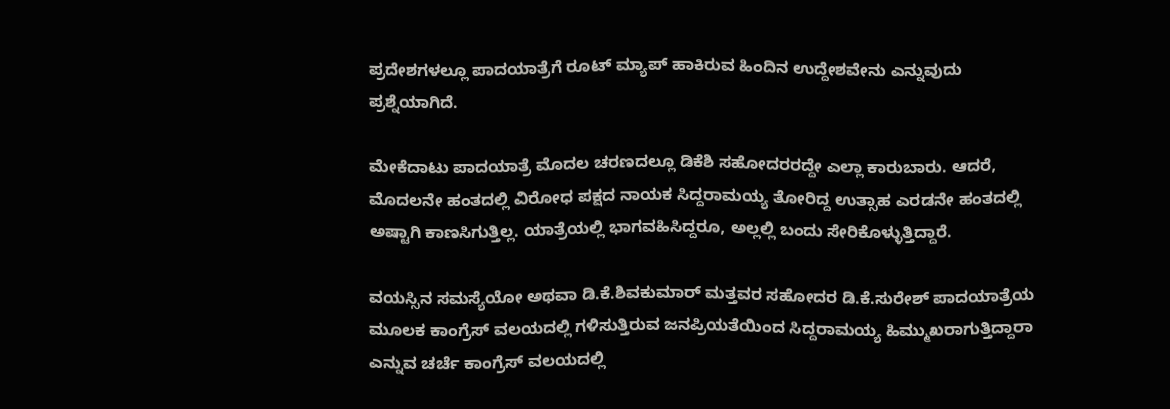ಪ್ರದೇಶಗಳಲ್ಲೂ ಪಾದಯಾತ್ರೆಗೆ ರೂಟ್ ಮ್ಯಾಪ್ ಹಾಕಿರುವ ಹಿಂದಿನ ಉದ್ದೇಶವೇನು ಎನ್ನುವುದು ಪ್ರಶ್ನೆಯಾಗಿದೆ.

ಮೇಕೆದಾಟು ಪಾದಯಾತ್ರೆ ಮೊದಲ ಚರಣದಲ್ಲೂ ಡಿಕೆಶಿ ಸಹೋದರರದ್ದೇ ಎಲ್ಲಾ ಕಾರುಬಾರು. ಆದರೆ, ಮೊದಲನೇ ಹಂತದಲ್ಲಿ ವಿರೋಧ ಪಕ್ಷದ ನಾಯಕ ಸಿದ್ದರಾಮಯ್ಯ ತೋರಿದ್ದ ಉತ್ಸಾಹ ಎರಡನೇ ಹಂತದಲ್ಲಿ ಅಷ್ಟಾಗಿ ಕಾಣಸಿಗುತ್ತಿಲ್ಲ. ಯಾತ್ರೆಯಲ್ಲಿ ಭಾಗವಹಿಸಿದ್ದರೂ, ಅಲ್ಲಲ್ಲಿ ಬಂದು ಸೇರಿಕೊಳ್ಳುತ್ತಿದ್ದಾರೆ.

ವಯಸ್ಸಿನ ಸಮಸ್ಯೆಯೋ ಅಥವಾ ಡಿ.ಕೆ.ಶಿವಕುಮಾರ್ ಮತ್ತವರ ಸಹೋದರ ಡಿ.ಕೆ.ಸುರೇಶ್ ಪಾದಯಾತ್ರೆಯ ಮೂಲಕ ಕಾಂಗ್ರೆಸ್ ವಲಯದಲ್ಲಿ ಗಳಿಸುತ್ತಿರುವ ಜನಪ್ರಿಯತೆಯಿಂದ ಸಿದ್ದರಾಮಯ್ಯ ಹಿಮ್ಮುಖರಾಗುತ್ತಿದ್ದಾರಾ ಎನ್ನುವ ಚರ್ಚೆ ಕಾಂಗ್ರೆಸ್ ವಲಯದಲ್ಲಿ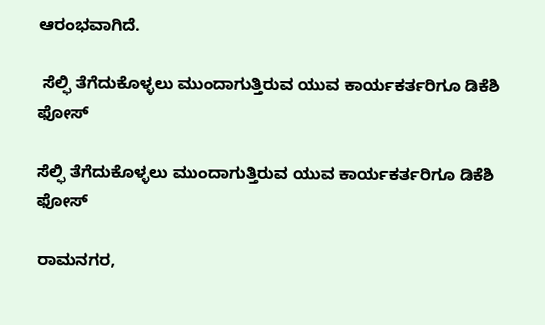ಆರಂಭವಾಗಿದೆ.

 ಸೆಲ್ಫಿ ತೆಗೆದುಕೊಳ್ಳಲು ಮುಂದಾಗುತ್ತಿರುವ ಯುವ ಕಾರ್ಯಕರ್ತರಿಗೂ ಡಿಕೆಶಿ ಫೋಸ್

ಸೆಲ್ಫಿ ತೆಗೆದುಕೊಳ್ಳಲು ಮುಂದಾಗುತ್ತಿರುವ ಯುವ ಕಾರ್ಯಕರ್ತರಿಗೂ ಡಿಕೆಶಿ ಫೋಸ್

ರಾಮನಗರ,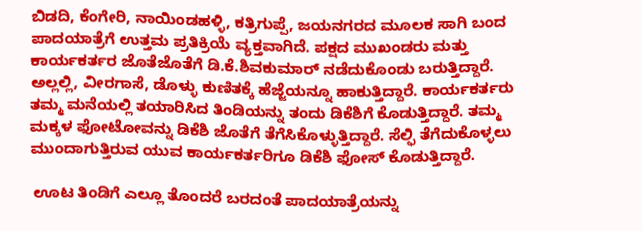ಬಿಡದಿ, ಕೆಂಗೇರಿ, ನಾಯಿಂಡಹಳ್ಳಿ, ಕತ್ರಿಗುಪ್ಪೆ, ಜಯನಗರದ ಮೂಲಕ ಸಾಗಿ ಬಂದ ಪಾದಯಾತ್ರೆಗೆ ಉತ್ತಮ ಪ್ರತಿಕ್ರಿಯೆ ವ್ಯಕ್ತವಾಗಿದೆ. ಪಕ್ಷದ ಮುಖಂಡರು ಮತ್ತು ಕಾರ್ಯಕರ್ತರ ಜೊತೆಜೊತೆಗೆ ಡಿ.ಕೆ.ಶಿವಕುಮಾರ್ ನಡೆದುಕೊಂಡು ಬರುತ್ತಿದ್ದಾರೆ. ಅಲ್ಲಲ್ಲಿ, ವೀರಗಾಸೆ, ಡೊಳ್ಳು ಕುಣಿತಕ್ಕೆ ಹೆಜ್ಜೆಯನ್ನೂ ಹಾಕುತ್ತಿದ್ದಾರೆ. ಕಾರ್ಯಕರ್ತರು ತಮ್ಮ ಮನೆಯಲ್ಲಿ ತಯಾರಿಸಿದ ತಿಂಡಿಯನ್ನು ತಂದು ಡಿಕೆಶಿಗೆ ಕೊಡುತ್ತಿದ್ದಾರೆ. ತಮ್ಮ ಮಕ್ಕಳ ಫೋಟೋವನ್ನು ಡಿಕೆಶಿ ಜೊತೆಗೆ ತೆಗೆಸಿಕೊಳ್ಳುತ್ತಿದ್ದಾರೆ. ಸೆಲ್ಫಿ ತೆಗೆದುಕೊಳ್ಳಲು ಮುಂದಾಗುತ್ತಿರುವ ಯುವ ಕಾರ್ಯಕರ್ತರಿಗೂ ಡಿಕೆಶಿ ಫೋಸ್ ಕೊಡುತ್ತಿದ್ದಾರೆ.

 ಊಟ ತಿಂಡಿಗೆ ಎಲ್ಲೂ ತೊಂದರೆ ಬರದಂತೆ ಪಾದಯಾತ್ರೆಯನ್ನು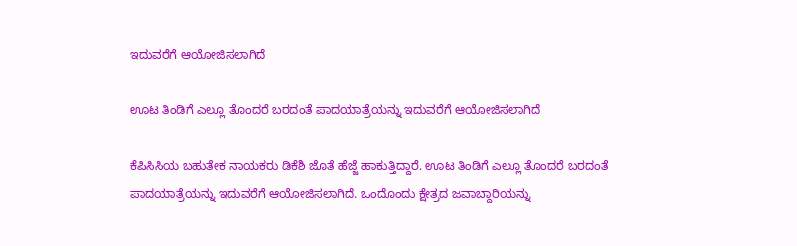ಇದುವರೆಗೆ ಆಯೋಜಿಸಲಾಗಿದೆ

ಊಟ ತಿಂಡಿಗೆ ಎಲ್ಲೂ ತೊಂದರೆ ಬರದಂತೆ ಪಾದಯಾತ್ರೆಯನ್ನು ಇದುವರೆಗೆ ಆಯೋಜಿಸಲಾಗಿದೆ

ಕೆಪಿಸಿಸಿಯ ಬಹುತೇಕ ನಾಯಕರು ಡಿಕೆಶಿ ಜೊತೆ ಹೆಜ್ಜೆ ಹಾಕುತ್ತಿದ್ದಾರೆ. ಊಟ ತಿಂಡಿಗೆ ಎಲ್ಲೂ ತೊಂದರೆ ಬರದಂತೆ ಪಾದಯಾತ್ರೆಯನ್ನು ಇದುವರೆಗೆ ಆಯೋಜಿಸಲಾಗಿದೆ. ಒಂದೊಂದು ಕ್ಷೇತ್ರದ ಜವಾಬ್ದಾರಿಯನ್ನು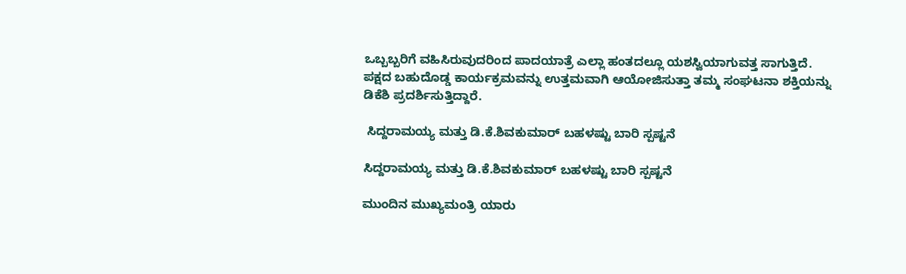ಒಬ್ಬಬ್ಬರಿಗೆ ವಹಿಸಿರುವುದರಿಂದ ಪಾದಯಾತ್ರೆ ಎಲ್ಲಾ ಹಂತದಲ್ಲೂ ಯಶಸ್ವಿಯಾಗುವತ್ತ ಸಾಗುತ್ತಿದೆ. ಪಕ್ಷದ ಬಹುದೊಡ್ಡ ಕಾರ್ಯಕ್ರಮವನ್ನು ಉತ್ತಮವಾಗಿ ಆಯೋಜಿಸುತ್ತಾ ತಮ್ಮ ಸಂಘಟನಾ ಶಕ್ತಿಯನ್ನು ಡಿಕೆಶಿ ಪ್ರದರ್ಶಿಸುತ್ತಿದ್ದಾರೆ.

 ಸಿದ್ದರಾಮಯ್ಯ ಮತ್ತು ಡಿ.ಕೆ.ಶಿವಕುಮಾರ್ ಬಹಳಷ್ಟು ಬಾರಿ ಸ್ಪಷ್ಟನೆ

ಸಿದ್ದರಾಮಯ್ಯ ಮತ್ತು ಡಿ.ಕೆ.ಶಿವಕುಮಾರ್ ಬಹಳಷ್ಟು ಬಾರಿ ಸ್ಪಷ್ಟನೆ

ಮುಂದಿನ ಮುಖ್ಯಮಂತ್ರಿ ಯಾರು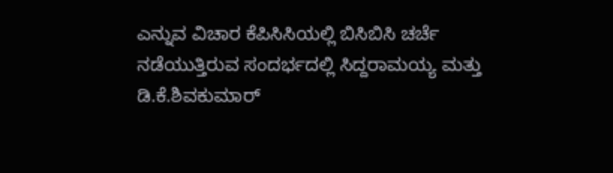ಎನ್ನುವ ವಿಚಾರ ಕೆಪಿಸಿಸಿಯಲ್ಲಿ ಬಿಸಿಬಿಸಿ ಚರ್ಚೆ ನಡೆಯುತ್ತಿರುವ ಸಂದರ್ಭದಲ್ಲಿ ಸಿದ್ದರಾಮಯ್ಯ ಮತ್ತು ಡಿ.ಕೆ.ಶಿವಕುಮಾರ್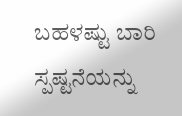ಬಹಳಷ್ಟು ಬಾರಿ ಸ್ಪಷ್ಟನೆಯನ್ನು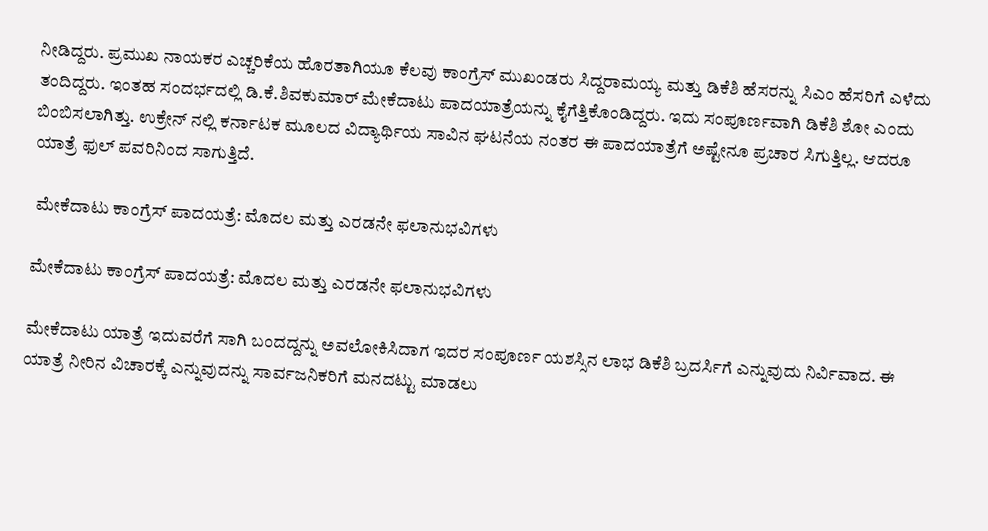ನೀಡಿದ್ದರು. ಪ್ರಮುಖ ನಾಯಕರ ಎಚ್ಚರಿಕೆಯ ಹೊರತಾಗಿಯೂ ಕೆಲವು ಕಾಂಗ್ರೆಸ್ ಮುಖಂಡರು ಸಿದ್ದರಾಮಯ್ಯ ಮತ್ತು ಡಿಕೆಶಿ ಹೆಸರನ್ನು ಸಿಎಂ ಹೆಸರಿಗೆ ಎಳೆದು ತಂದಿದ್ದರು. ಇಂತಹ ಸಂದರ್ಭದಲ್ಲಿ ಡಿ.ಕೆ.ಶಿವಕುಮಾರ್ ಮೇಕೆದಾಟು ಪಾದಯಾತ್ರೆಯನ್ನು ಕೈಗೆತ್ತಿಕೊಂಡಿದ್ದರು. ಇದು ಸಂಪೂರ್ಣವಾಗಿ ಡಿಕೆಶಿ ಶೋ ಎಂದು ಬಿಂಬಿಸಲಾಗಿತ್ತು. ಉಕ್ರೇನ್ ನಲ್ಲಿ ಕರ್ನಾಟಕ ಮೂಲದ ವಿದ್ಯಾರ್ಥಿಯ ಸಾವಿನ ಘಟನೆಯ ನಂತರ ಈ ಪಾದಯಾತ್ರೆಗೆ ಅಷ್ಟೇನೂ ಪ್ರಚಾರ ಸಿಗುತ್ತಿಲ್ಲ. ಆದರೂ ಯಾತ್ರೆ ಫುಲ್ ಪವರಿನಿಂದ ಸಾಗುತ್ತಿದೆ.

 ಮೇಕೆದಾಟು ಕಾಂಗ್ರೆಸ್ ಪಾದಯತ್ರೆ: ಮೊದಲ ಮತ್ತು ಎರಡನೇ ಫಲಾನುಭವಿಗಳು

ಮೇಕೆದಾಟು ಕಾಂಗ್ರೆಸ್ ಪಾದಯತ್ರೆ: ಮೊದಲ ಮತ್ತು ಎರಡನೇ ಫಲಾನುಭವಿಗಳು

ಮೇಕೆದಾಟು ಯಾತ್ರೆ ಇದುವರೆಗೆ ಸಾಗಿ ಬಂದದ್ದನ್ನು ಅವಲೋಕಿಸಿದಾಗ ಇದರ ಸಂಪೂರ್ಣ ಯಶಸ್ಸಿನ ಲಾಭ ಡಿಕೆಶಿ ಬ್ರದರ್ಸಿಗೆ ಎನ್ನುವುದು ನಿರ್ವಿವಾದ. ಈ ಯಾತ್ರೆ ನೀರಿನ ವಿಚಾರಕ್ಕೆ ಎನ್ನುವುದನ್ನು ಸಾರ್ವಜನಿಕರಿಗೆ ಮನದಟ್ಟು ಮಾಡಲು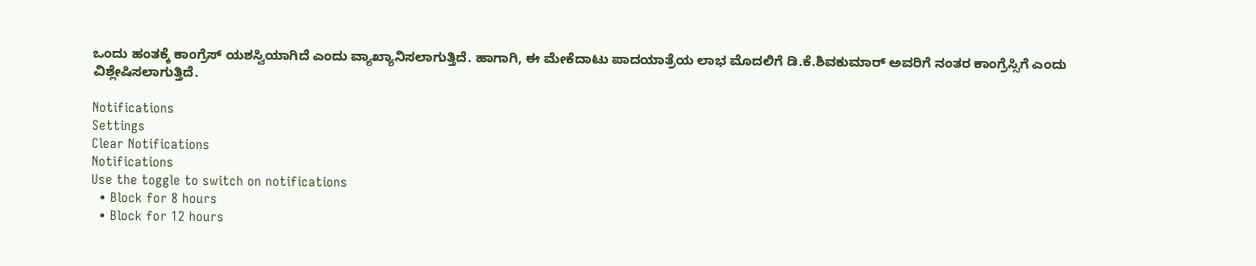ಒಂದು ಹಂತಕ್ಕೆ ಕಾಂಗ್ರೆಸ್ ಯಶಸ್ವಿಯಾಗಿದೆ ಎಂದು ವ್ಯಾಖ್ಯಾನಿಸಲಾಗುತ್ತಿದೆ. ಹಾಗಾಗಿ, ಈ ಮೇಕೆದಾಟು ಪಾದಯಾತ್ರೆಯ ಲಾಭ ಮೊದಲಿಗೆ ಡಿ.ಕೆ.ಶಿವಕುಮಾರ್ ಅವರಿಗೆ ನಂತರ ಕಾಂಗ್ರೆಸ್ಸಿಗೆ ಎಂದು ವಿಶ್ಲೇಷಿಸಲಾಗುತ್ತಿದೆ.

Notifications
Settings
Clear Notifications
Notifications
Use the toggle to switch on notifications
  • Block for 8 hours
  • Block for 12 hours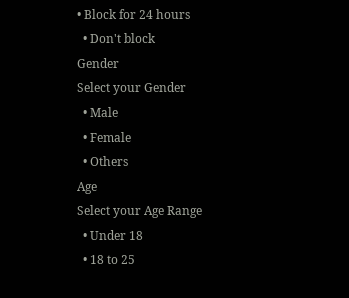• Block for 24 hours
  • Don't block
Gender
Select your Gender
  • Male
  • Female
  • Others
Age
Select your Age Range
  • Under 18
  • 18 to 25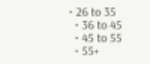• 26 to 35
  • 36 to 45
  • 45 to 55
  • 55+